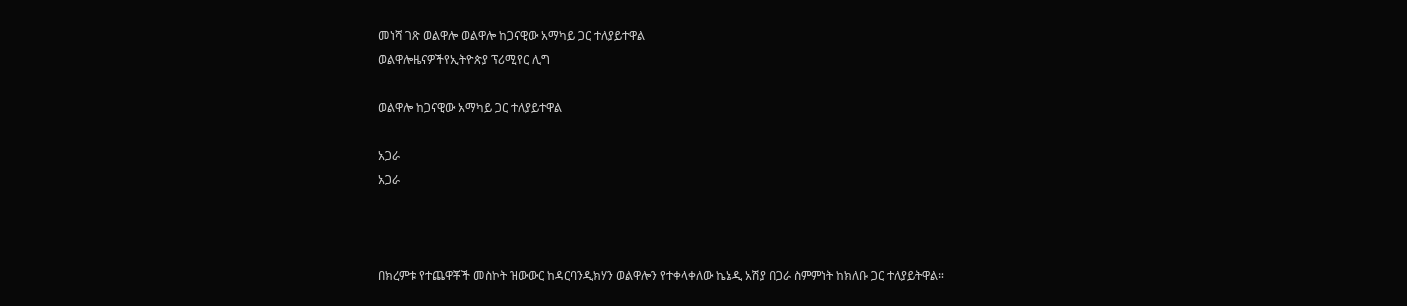መነሻ ገጽ ወልዋሎ ወልዋሎ ከጋናዊው አማካይ ጋር ተለያይተዋል
ወልዋሎዜናዎችየኢትዮጵያ ፕሪሚየር ሊግ

ወልዋሎ ከጋናዊው አማካይ ጋር ተለያይተዋል

አጋራ
አጋራ



በክረምቱ የተጨዋቾች መስኮት ዝውውር ከዳርባንዲክሃን ወልዋሎን የተቀላቀለው ኬኔዲ አሽያ በጋራ ስምምነት ከክለቡ ጋር ተለያይትዋል።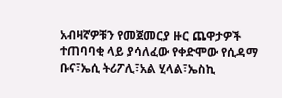አብዛኛዎቹን የመጀመርያ ዙር ጨዋታዎች ተጠባባቂ ላይ ያሳለፈው የቀድሞው የሲዳማ ቡና፣ኤሲ ትሪፖሊ፣አል ሂላል፣ኤስኪ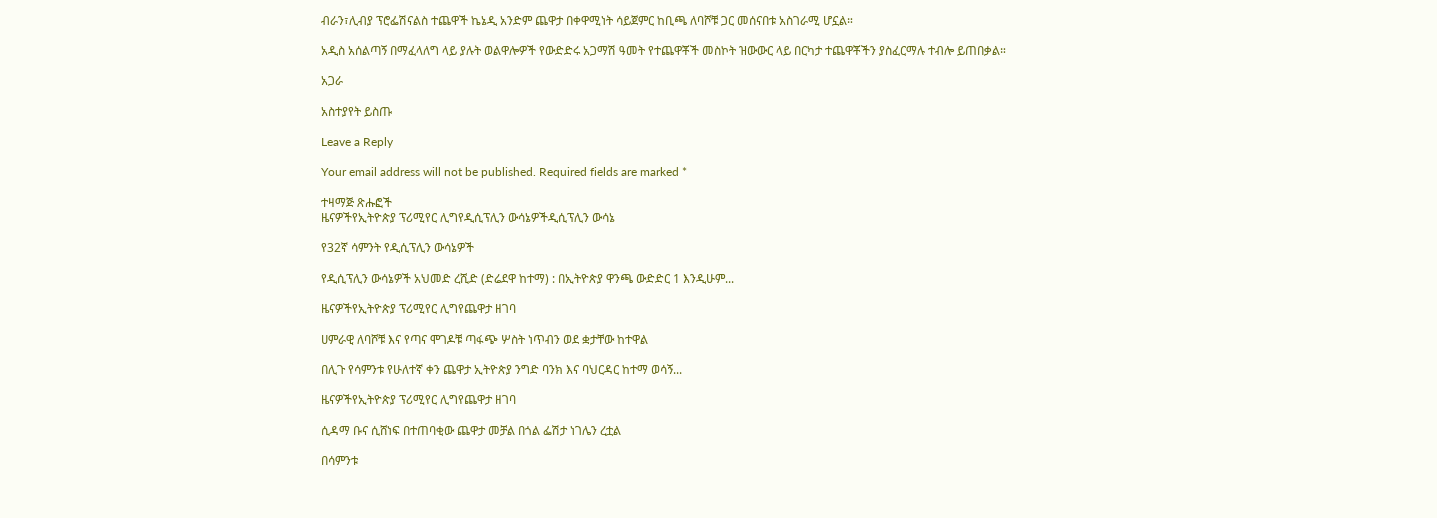ብራን፣ሊብያ ፕሮፌሽናልስ ተጨዋች ኬኔዲ አንድም ጨዋታ በቀዋሚነት ሳይጀምር ከቢጫ ለባሾቹ ጋር መሰናበቱ አስገራሚ ሆኗል።

አዲስ አሰልጣኝ በማፈላለግ ላይ ያሉት ወልዋሎዎች የውድድሩ አጋማሽ ዓመት የተጨዋቾች መስኮት ዝውውር ላይ በርካታ ተጨዋቾችን ያስፈርማሉ ተብሎ ይጠበቃል።

አጋራ

አስተያየት ይስጡ

Leave a Reply

Your email address will not be published. Required fields are marked *

ተዛማጅ ጽሑፎች
ዜናዎችየኢትዮጵያ ፕሪሚየር ሊግየዲሲፕሊን ውሳኔዎችዲሲፕሊን ውሳኔ

የ32ኛ ሳምንት የዲሲፕሊን ውሳኔዎች

የዲሲፕሊን ውሳኔዎች አህመድ ረሺድ (ድሬደዋ ከተማ) : በኢትዮጵያ ዋንጫ ውድድር 1 እንዲሁም...

ዜናዎችየኢትዮጵያ ፕሪሚየር ሊግየጨዋታ ዘገባ

ሀምራዊ ለባሾቹ እና የጣና ሞገዶቹ ጣፋጭ ሦስት ነጥብን ወደ ቋታቸው ከተዋል

በሊጉ የሳምንቱ የሁለተኛ ቀን ጨዋታ ኢትዮጵያ ንግድ ባንክ እና ባህርዳር ከተማ ወሳኝ...

ዜናዎችየኢትዮጵያ ፕሪሚየር ሊግየጨዋታ ዘገባ

ሲዳማ ቡና ሲሸነፍ በተጠባቂው ጨዋታ መቻል በጎል ፌሽታ ነገሌን ረቷል

በሳምንቱ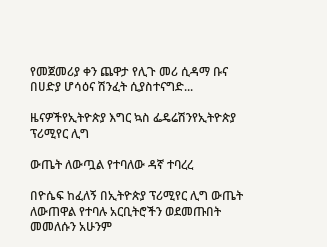የመጀመሪያ ቀን ጨዋታ የሊጉ መሪ ሲዳማ ቡና በሀድያ ሆሳዕና ሽንፈት ሲያስተናግድ...

ዜናዎችየኢትዮጵያ እግር ኳስ ፌዴሬሽንየኢትዮጵያ ፕሪሚየር ሊግ

ውጤት ለውጧል የተባለው ዳኛ ተባረረ

በዮሴፍ ከፈለኝ በኢትዮጵያ ፕሪሚየር ሊግ ውጤት ለውጠዋል የተባሉ አርቢትሮችን ወደመጡበት መመለሱን አሁንም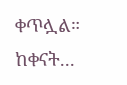ቀጥሏል። ከቀናት...